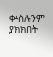ቍስሉንም ያክክበት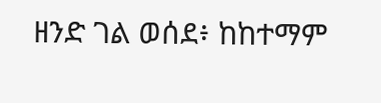ዘንድ ገል ወሰደ፥ ከከተማም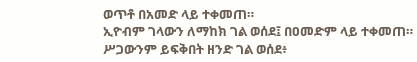ወጥቶ በአመድ ላይ ተቀመጠ።
ኢዮብም ገላውን ለማከክ ገል ወሰደ፤ በዐመድም ላይ ተቀመጠ።
ሥጋውንም ይፍቅበት ዘንድ ገል ወሰደ፥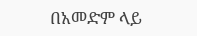በአመድም ላይ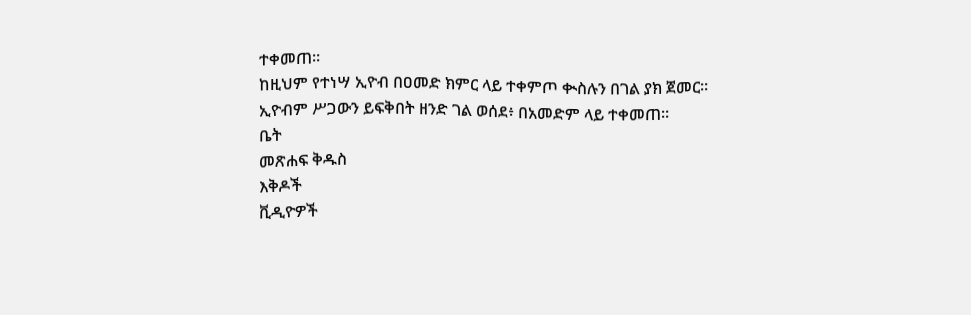ተቀመጠ።
ከዚህም የተነሣ ኢዮብ በዐመድ ክምር ላይ ተቀምጦ ቊስሉን በገል ያክ ጀመር።
ኢዮብም ሥጋውን ይፍቅበት ዘንድ ገል ወሰደ፥ በአመድም ላይ ተቀመጠ።
ቤት
መጽሐፍ ቅዱስ
እቅዶች
ቪዲዮዎች